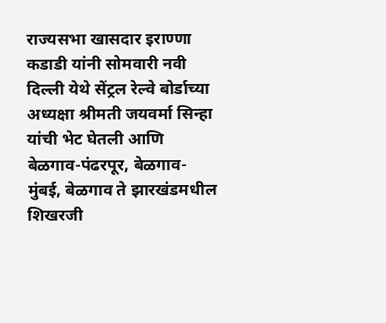राज्यसभा खासदार इराण्णा कडाडी यांनी सोमवारी नवी दिल्ली येथे सेंट्रल रेल्वे बोर्डाच्या अध्यक्षा श्रीमती जयवर्मा सिन्हा यांची भेट घेतली आणि बेळगाव-पंढरपूर, बेळगाव-मुंबई, बेळगाव ते झारखंडमधील शिखरजी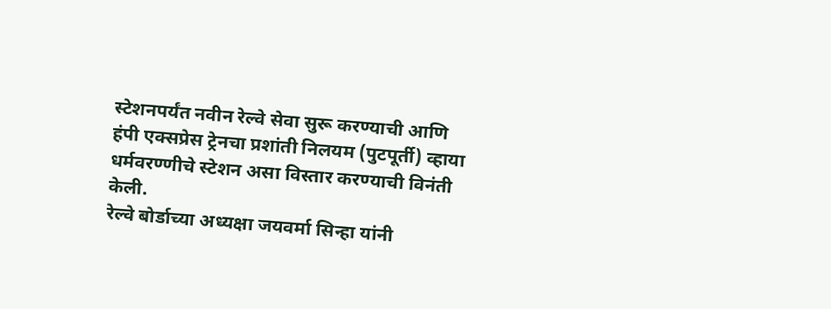स्टेशनपर्यंत नवीन रेल्वे सेवा सुरू करण्याची आणि हंपी एक्सप्रेस ट्रेनचा प्रशांती निलयम (पुटपूर्ती) व्हाया धर्मवरण्णीचे स्टेशन असा विस्तार करण्याची विनंती केली.
रेल्वे बोर्डाच्या अध्यक्षा जयवर्मा सिन्हा यांनी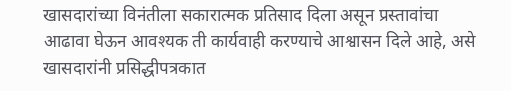खासदारांच्या विनंतीला सकारात्मक प्रतिसाद दिला असून प्रस्तावांचा आढावा घेऊन आवश्यक ती कार्यवाही करण्याचे आश्वासन दिले आहे, असे खासदारांनी प्रसिद्धीपत्रकात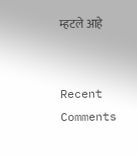म्हटले आहे


Recent Comments